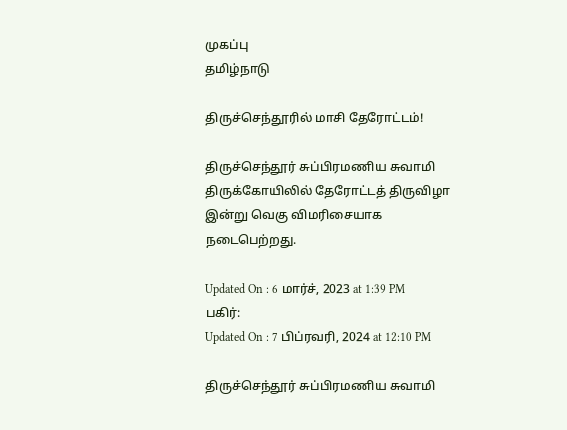முகப்பு
தமிழ்நாடு

திருச்செந்தூரில் மாசி தேரோட்டம்!

திருச்செந்தூர் சுப்பிரமணிய சுவாமி திருக்கோயிலில் தேரோட்டத் திருவிழா இன்று வெகு விமரிசையாக நடைபெற்றது.

Updated On : 6 மார்ச், 2023 at 1:39 PM
பகிர்:
Updated On : 7 பிப்ரவரி, 2024 at 12:10 PM

திருச்செந்தூர் சுப்பிரமணிய சுவாமி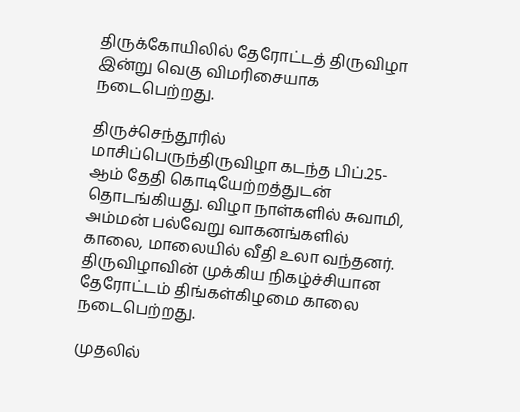திருக்கோயிலில் தேரோட்டத் திருவிழா இன்று வெகு விமரிசையாக நடைபெற்றது.

திருச்செந்தூரில்  மாசிப்பெருந்திருவிழா கடந்த பிப்.25-ஆம் தேதி கொடியேற்றத்துடன் தொடங்கியது. விழா நாள்களில் சுவாமி, அம்மன் பல்வேறு வாகனங்களில் காலை, மாலையில் வீதி உலா வந்தனர். திருவிழாவின் முக்கிய நிகழ்ச்சியான தேரோட்டம் திங்கள்கிழமை காலை நடைபெற்றது.

முதலில்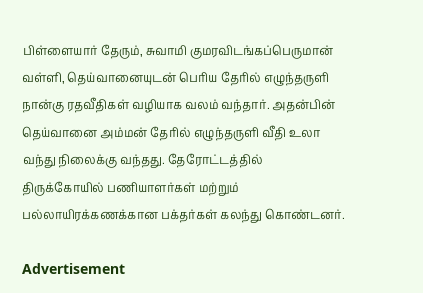பிள்ளையார் தேரும், சுவாமி குமரவிடங்கப்பெருமான் வள்ளி, தெய்வானையுடன் பெரிய தேரில் எழுந்தருளி நான்கு ரதவீதிகள் வழியாக வலம் வந்தார். அதன்பின் தெய்வானை அம்மன் தேரில் எழுந்தருளி வீதி உலா வந்து நிலைக்கு வந்தது. தேரோட்டத்தில் திருக்கோயில் பணியாளர்கள் மற்றும் பல்லாயிரக்கணக்கான பக்தர்கள் கலந்து கொண்டனர்.

Advertisement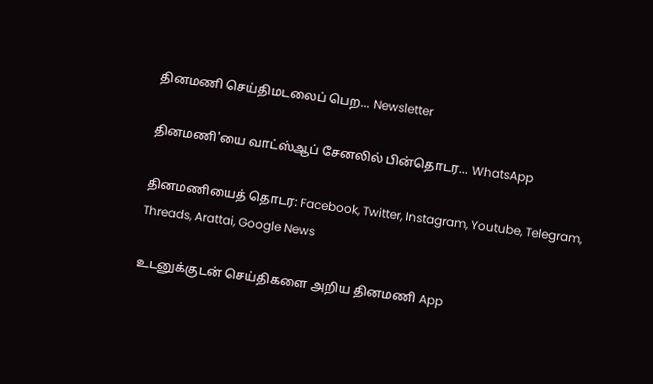தினமணி செய்திமடலைப் பெற... Newsletter

தினமணி'யை வாட்ஸ்ஆப் சேனலில் பின்தொடர... WhatsApp

தினமணியைத் தொடர: Facebook, Twitter, Instagram, Youtube, Telegram, Threads, Arattai, Google News

உடனுக்குடன் செய்திகளை அறிய தினமணி App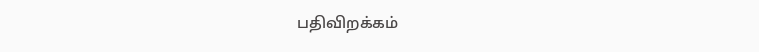பதிவிறக்கம்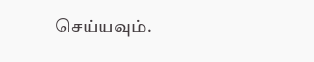செய்யவும்.